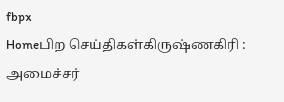fbpx
Homeபிற செய்திகள்கிருஷ்ணகிரி : அமைச்சர்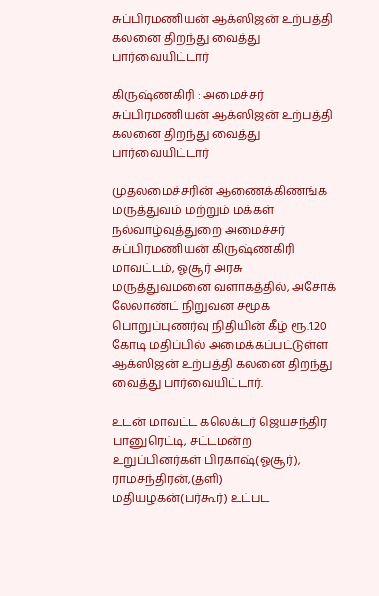சுப்பிரமணியன் ஆக்ஸிஜன் உற்பத்தி கலனை திறந்து வைத்து பார்வையிட்டார்

கிருஷ்ணகிரி : அமைச்சர் சுப்பிரமணியன் ஆக்ஸிஜன் உற்பத்தி கலனை திறந்து வைத்து பார்வையிட்டார்

முதலமைச்சரின் ஆணைக்கிணங்க மருத்துவம் மற்றும் மக்கள் நல்வாழ்வுத்துறை அமைச்சர் சுப்பிரமணியன் கிருஷ்ணகிரி மாவட்டம், ஓசூர் அரசு மருத்துவமனை வளாகத்தில், அசோக் லேலாண்ட் நிறுவன சமூக பொறுப்புணர்வு நிதியின் கீழ் ரூ.1.20 கோடி மதிப்பில் அமைக்கப்பட்டுள்ள ஆக்ஸிஜன் உற்பத்தி கலனை திறந்து வைத்து பார்வையிட்டார்.

உடன் மாவட்ட கலெக்டர் ஜெயசந்திர பானுரெட்டி, சட்டமன்ற உறுப்பினர்கள் பிரகாஷ்(ஓசூர்), ராமசந்திரன்,(தளி) மதியழகன்(பர்கூர்) உட்பட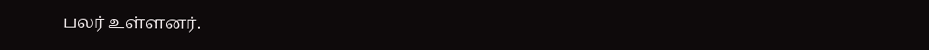பலர் உள்ளனர்.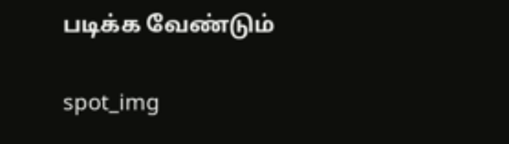படிக்க வேண்டும்

spot_img